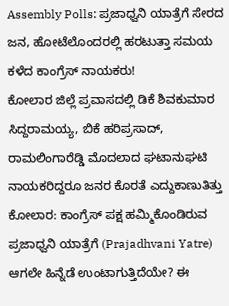Assembly Polls: ಪ್ರಜಾಧ್ವನಿ ಯಾತ್ರೆಗೆ ಸೇರದ ಜನ, ಹೋಟೆಲೊಂದರಲ್ಲಿ ಹರಟುತ್ತಾ ಸಮಯ ಕಳೆದ ಕಾಂಗ್ರೆಸ್ ನಾಯಕರು!
ಕೋಲಾರ ಜಿಲ್ಲೆ ಪ್ರವಾಸದಲ್ಲಿ ಡಿಕೆ ಶಿವಕುಮಾರ ಸಿದ್ದರಾಮಯ್ಯ, ಬಿಕೆ ಹರಿಪ್ರಸಾದ್, ರಾಮಲಿಂಗಾರೆಡ್ಡಿ ಮೊದಲಾದ ಘಟಾನುಘಟಿ ನಾಯಕರಿದ್ದರೂ ಜನರ ಕೊರತೆ ಎದ್ದುಕಾಣುತಿತ್ತು
ಕೋಲಾರ: ಕಾಂಗ್ರೆಸ್ ಪಕ್ಷ ಹಮ್ಮಿಕೊಂಡಿರುವ ಪ್ರಜಾಧ್ವನಿ ಯಾತ್ರೆಗೆ (Prajadhvani Yatre) ಆಗಲೇ ಹಿನ್ನೆಡೆ ಉಂಟಾಗುತ್ತಿದೆಯೇ? ಈ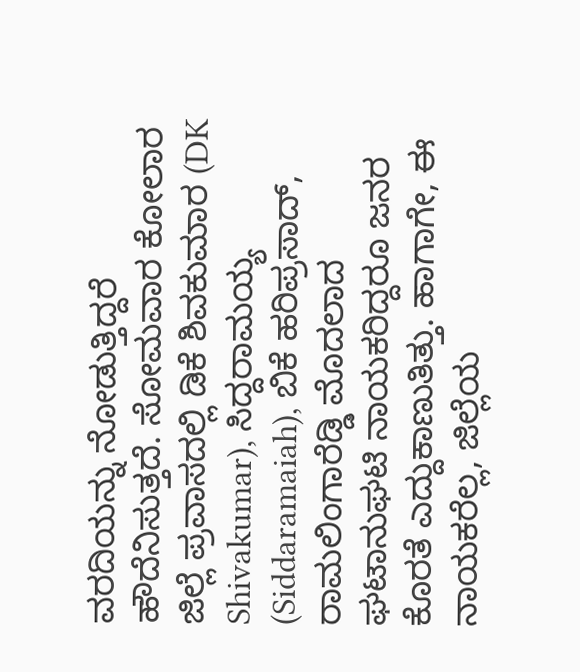ವರದಿಯನ್ನು ನೋಡುತ್ತಿದ್ದರೆ ಹೌದೆನಿಸುತ್ತದೆ. ಸೋಮವಾರ ಕೋಲಾರ ಜಿಲ್ಲೆ ಪ್ರವಾಸದಲ್ಲಿ ಡಿಕೆ ಶಿವಕುಮಾರ (DK Shivakumar), ಸಿದ್ದರಾಮಯ್ಯ (Siddaramaiah), ಬಿಕೆ ಹರಿಪ್ರಸಾದ್, ರಾಮಲಿಂಗಾರೆಡ್ಡಿ ಮೊದಲಾದ ಘಟಾನುಘಟಿ ನಾಯಕರಿದ್ದರೂ ಜನರ ಕೊರತೆ ಎದ್ದುಕಾಣುತಿತ್ತು. ಹಾಗಾಗೇ, ಈ ನಾಯಕರೆಲ್ಲ, ಜಿಲ್ಲೆಯ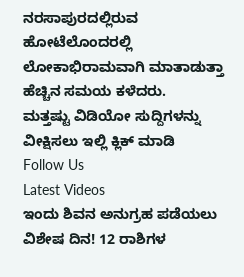ನರಸಾಪುರದಲ್ಲಿರುವ ಹೋಟೆಲೊಂದರಲ್ಲಿ ಲೋಕಾಭಿರಾಮವಾಗಿ ಮಾತಾಡುತ್ತಾ ಹೆಚ್ಚಿನ ಸಮಯ ಕಳೆದರು.
ಮತ್ತಷ್ಟು ವಿಡಿಯೋ ಸುದ್ದಿಗಳನ್ನು ವೀಕ್ಷಿಸಲು ಇಲ್ಲಿ ಕ್ಲಿಕ್ ಮಾಡಿ
Follow Us
Latest Videos
ಇಂದು ಶಿವನ ಅನುಗ್ರಹ ಪಡೆಯಲು ವಿಶೇಷ ದಿನ! 12 ರಾಶಿಗಳ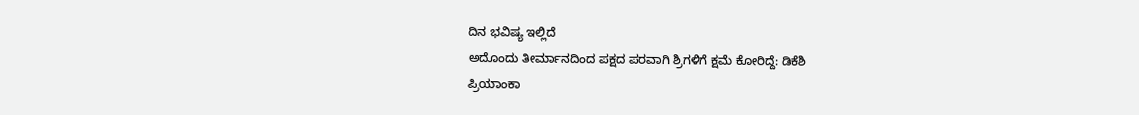ದಿನ ಭವಿಷ್ಯ ಇಲ್ಲಿದೆ
ಅದೊಂದು ತೀರ್ಮಾನದಿಂದ ಪಕ್ಷದ ಪರವಾಗಿ ಶ್ರಿಗಳಿಗೆ ಕ್ಷಮೆ ಕೋರಿದ್ದೆ: ಡಿಕೆಶಿ
ಪ್ರಿಯಾಂಕಾ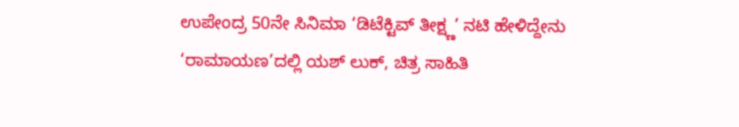ಉಪೇಂದ್ರ 50ನೇ ಸಿನಿಮಾ ‘ಡಿಟೆಕ್ಟಿವ್ ತೀಕ್ಷ್ಣ’ ನಟಿ ಹೇಳಿದ್ದೇನು
‘ರಾಮಾಯಣ’ದಲ್ಲಿ ಯಶ್ ಲುಕ್, ಚಿತ್ರ ಸಾಹಿತಿ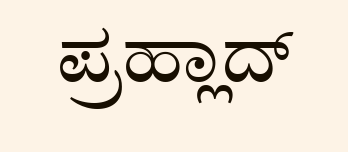ಪ್ರಹ್ಲಾದ್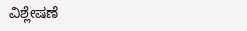ವಿಶ್ಲೇಷಣೆ